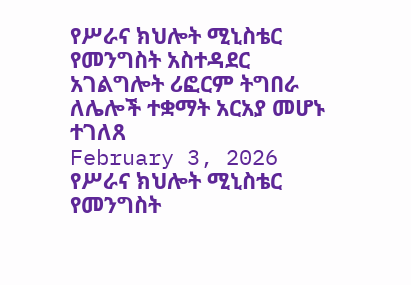የሥራና ክህሎት ሚኒስቴር የመንግስት አስተዳደር አገልግሎት ሪፎርም ትግበራ ለሌሎች ተቋማት አርአያ መሆኑ ተገለጸ
February 3, 2026
የሥራና ክህሎት ሚኒስቴር የመንግስት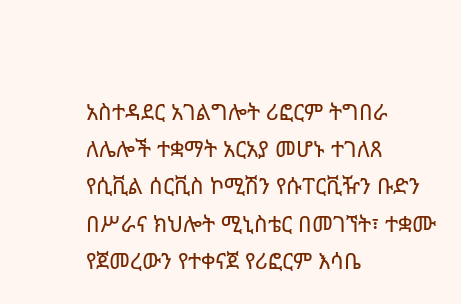አስተዳደር አገልግሎት ሪፎርም ትግበራ ለሌሎች ተቋማት አርአያ መሆኑ ተገለጸ
የሲቪል ሰርቪስ ኮሚሽን የሱፐርቪዥን ቡድን በሥራና ክህሎት ሚኒስቴር በመገኘት፣ ተቋሙ የጀመረውን የተቀናጀ የሪፎርም እሳቤ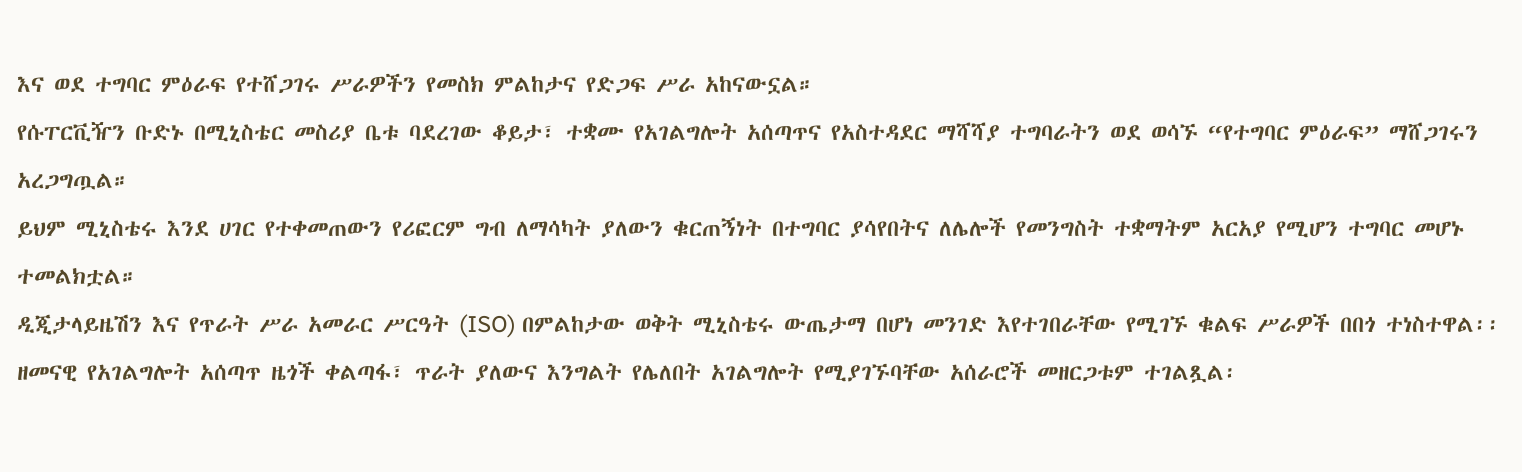እና ወደ ተግባር ምዕራፍ የተሸጋገሩ ሥራዎችን የመስክ ምልከታና የድጋፍ ሥራ አከናውኗል።
የሱፐርቪዥን ቡድኑ በሚኒስቴር መስሪያ ቤቱ ባደረገው ቆይታ፣ ተቋሙ የአገልግሎት አሰጣጥና የአስተዳደር ማሻሻያ ተግባራትን ወደ ወሳኙ “የተግባር ምዕራፍ” ማሸጋገሩን አረጋግጧል።
ይህም ሚኒስቴሩ እንደ ሀገር የተቀመጠውን የሪፎርም ግብ ለማሳካት ያለውን ቁርጠኝነት በተግባር ያሳየበትና ለሌሎች የመንግስት ተቋማትም አርአያ የሚሆን ተግባር መሆኑ ተመልክቷል።
ዲጂታላይዜሽን እና የጥራት ሥራ አመራር ሥርዓት (ISO) በምልከታው ወቅት ሚኒስቴሩ ውጤታማ በሆነ መንገድ እየተገበራቸው የሚገኙ ቁልፍ ሥራዎች በበጎ ተነስተዋል፡፡
ዘመናዊ የአገልግሎት አሰጣጥ ዜጎች ቀልጣፋ፣ ጥራት ያለውና እንግልት የሌለበት አገልግሎት የሚያገኙባቸው አሰራሮች መዘርጋቱም ተገልጿል፡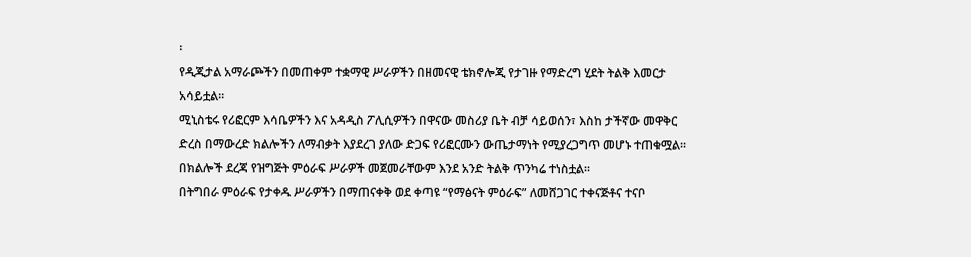፡
የዲጂታል አማራጮችን በመጠቀም ተቋማዊ ሥራዎችን በዘመናዊ ቴክኖሎጂ የታገዙ የማድረግ ሂደት ትልቅ እመርታ አሳይቷል።
ሚኒስቴሩ የሪፎርም እሳቤዎችን እና አዳዲስ ፖሊሲዎችን በዋናው መስሪያ ቤት ብቻ ሳይወሰን፣ እስከ ታችኛው መዋቅር ድረስ በማውረድ ክልሎችን ለማብቃት እያደረገ ያለው ድጋፍ የሪፎርሙን ውጤታማነት የሚያረጋግጥ መሆኑ ተጠቁሟል። በክልሎች ደረጃ የዝግጅት ምዕራፍ ሥራዎች መጀመራቸውም እንደ አንድ ትልቅ ጥንካሬ ተነስቷል።
በትግበራ ምዕራፍ የታቀዱ ሥራዎችን በማጠናቀቅ ወደ ቀጣዩ “የማፅናት ምዕራፍ” ለመሸጋገር ተቀናጅቶና ተናቦ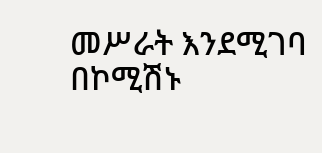መሥራት እንደሚገባ በኮሚሽኑ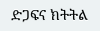ድጋፍና ክትትል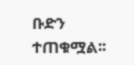ቡድን ተጠቁሟል፡፡